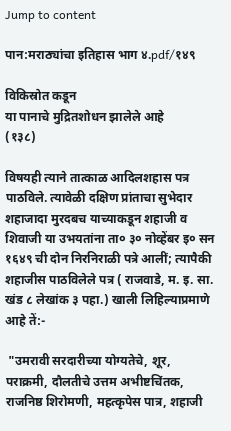Jump to content

पान:मराठ्यांचा इतिहास भाग ४.pdf/१४९

विकिस्रोत कडून
या पानाचे मुद्रितशोधन झालेले आहे
(१३८)

विषयही त्याने तात्काळ आदिलशहास पत्र पाठविले. त्यावेळी दक्षिण प्रांताचा सुभेदार शहाजादा मुरदबच याच्याकडून शहाजी व शिवाजी या उभयतांना ता० ३० नोव्हेंबर इ० सन १६४९ ची दोन निरनिराळी पत्रे आलीं; त्यापैकी शहाजीस पाठविलेले पत्र ( राजवाडे, म. इ. सा. खंड ८ लेखांक ३ पहा.) खाली लिहिल्याप्रमाणे आहे तें:-

 "उमरावी सरदारीच्या योग्यतेचे, शूर, पराक्रमी, दौलतीचे उत्तम अभीष्टचिंतक, राजनिष्ठ शिरोमणी, महत्कृपेस पात्र, शहाजी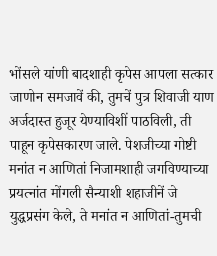भोंसले यांणी बादशाही कृपेस आपला सत्कार जाणोन समजावें की, तुमचें पुत्र शिवाजी याण अर्जदास्त हुजूर येण्याविशीं पाठविली, ती पाहून कृपेसकारण जाले. पेशजीच्या गोष्टी मनांत न आणितां निजामशाही जगविण्याच्या प्रयत्नांत मोंगली सैन्याशी शहाजीनें जे युद्धप्रसंग केले, ते मनांत न आणितां-तुमची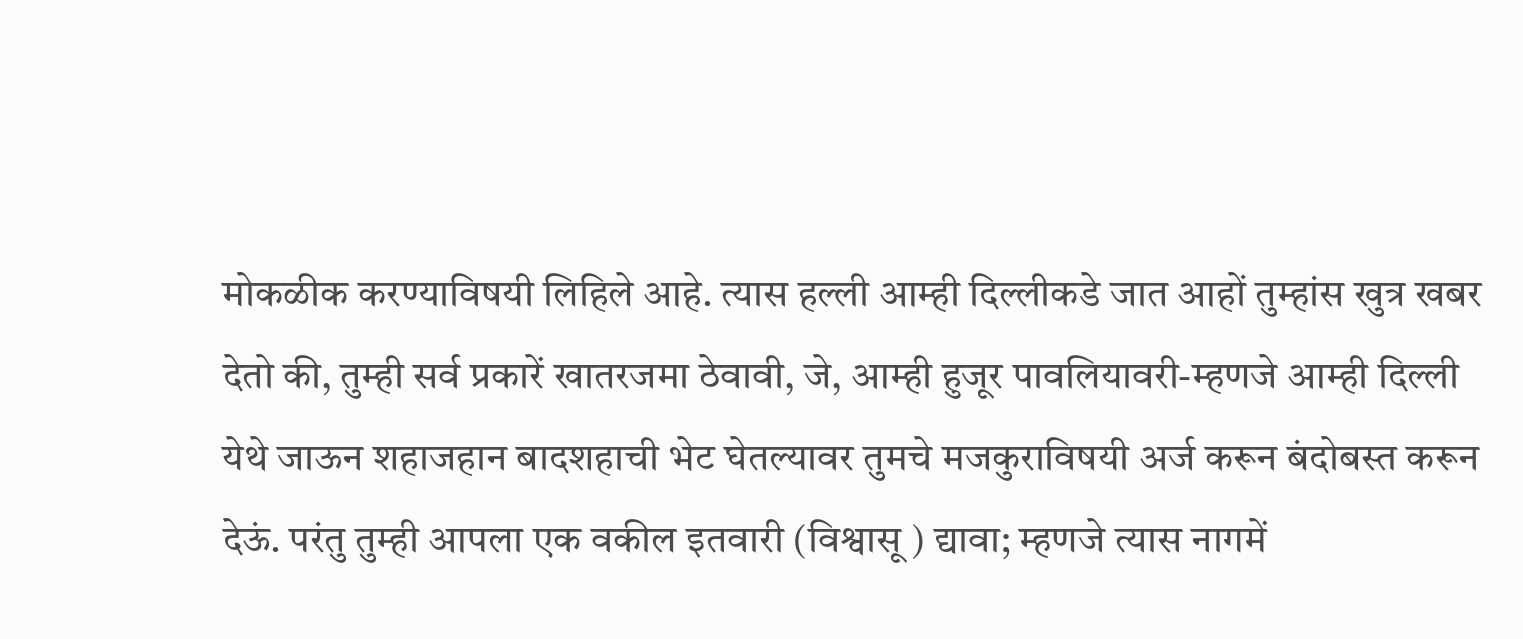मोकळीक करण्याविषयी लिहिले आहे. त्यास हल्ली आम्ही दिल्लीकडे जात आहों तुम्हांस खुत्र खबर देतो की, तुम्ही सर्व प्रकारें खातरजमा ठेवावी, जे, आम्ही हुजूर पावलियावरी-म्हणजे आम्ही दिल्ली येथे जाऊन शहाजहान बादशहाची भेट घेतल्यावर तुमचे मजकुराविषयी अर्ज करून बंदोबस्त करून देऊं. परंतु तुम्ही आपला एक वकील इतवारी (विश्वासू ) द्यावा; म्हणजे त्यास नागमें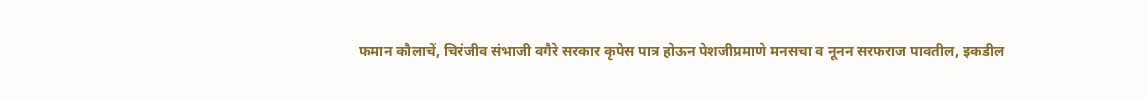फमान कौलाचें, चिरंजीव संभाजी वगैरे सरकार कृपेस पात्र होऊन पेशजीप्रमाणे मनसचा व नूनन सरफराज पावतील, इकडील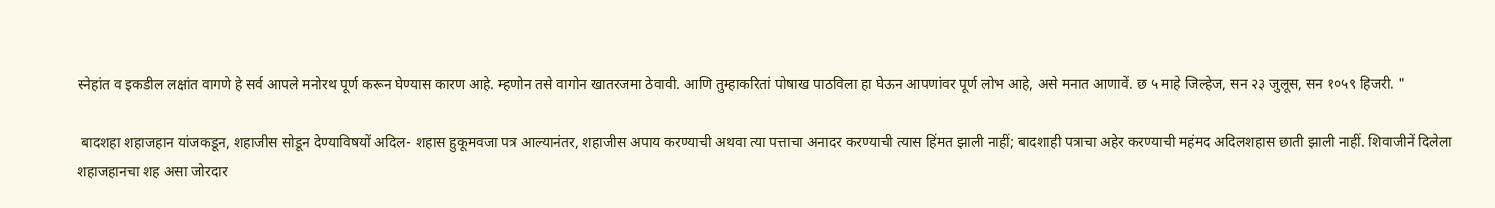स्नेहांत व इकडील लक्षांत वागणे हे सर्व आपले मनोरथ पूर्ण करून घेण्यास कारण आहे. म्हणोन तसे वागोन खातरजमा ठेवावी. आणि तुम्हाकरितां पोषाख पाठविला हा घेऊन आपणांवर पूर्ण लोभ आहे, असे मनात आणावें. छ ५ माहे जिल्हेज, सन २३ जुलूस, सन १०५९ हिजरी. "

 बादशहा शहाजहान यांजकडून, शहाजीस सोडून देण्याविषयों अदिल- शहास हुकूमवजा पत्र आल्यानंतर, शहाजीस अपाय करण्याची अथवा त्या पत्ताचा अनादर करण्याची त्यास हिंमत झाली नाहीं; बादशाही पत्राचा अहेर करण्याची महंमद अदिलशहास छाती झाली नाहीं. शिवाजीनें दिलेला शहाजहानचा शह असा जोरदार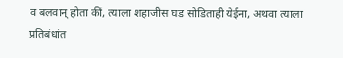व बलवान् होता कीं, त्याला शहाजीस घड सोडिताही येईना, अथवा त्याला प्रतिबंधांत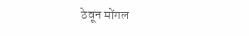ठेवून मोंगल